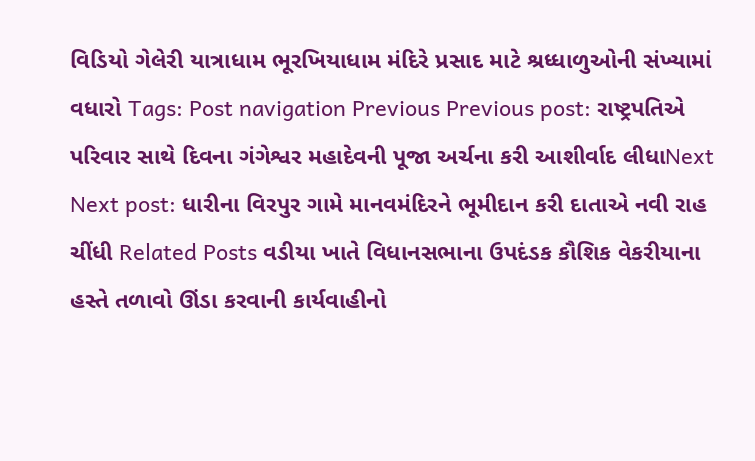વિડિયો ગેલેરી યાત્રાધામ ભૂરખિયાધામ મંદિરે પ્રસાદ માટે શ્રધ્ધાળુઓની સંખ્યામાં વધારો Tags: Post navigation Previous Previous post: રાષ્ટ્રપતિએ પરિવાર સાથે દિવના ગંગેશ્વર મહાદેવની પૂજા અર્ચના કરી આશીર્વાદ લીધાNext Next post: ધારીના વિરપુર ગામે માનવમંદિરને ભૂમીદાન કરી દાતાએ નવી રાહ ચીંધી Related Posts વડીયા ખાતે વિધાનસભાના ઉપદંડક કૌશિક વેકરીયાના હસ્તે તળાવો ઊંડા કરવાની કાર્યવાહીનો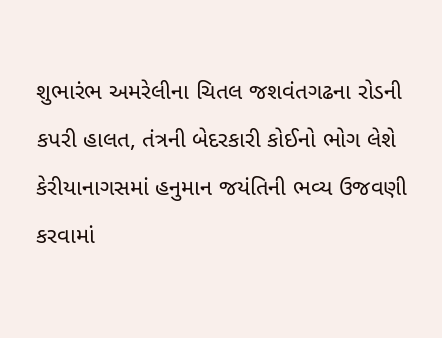શુભારંભ અમરેલીના ચિતલ જશવંતગઢના રોડની કપરી હાલત, તંત્રની બેદરકારી કોઈનો ભોગ લેશે કેરીયાનાગસમાં હનુમાન જયંતિની ભવ્ય ઉજવણી કરવામાં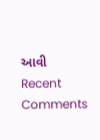આવી
Recent Comments